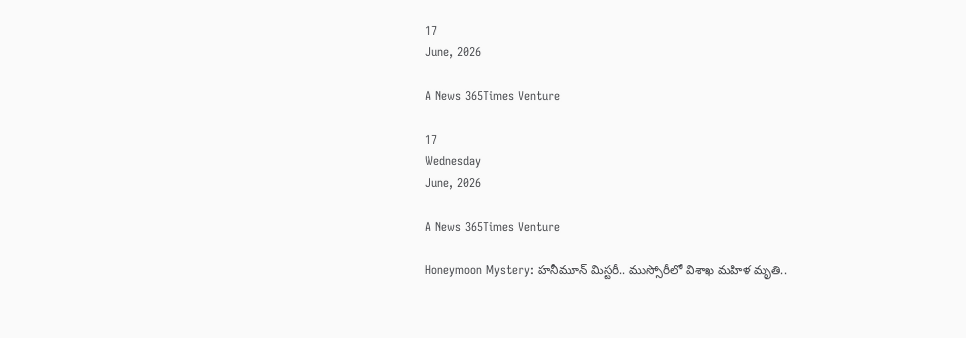17
June, 2026

A News 365Times Venture

17
Wednesday
June, 2026

A News 365Times Venture

Honeymoon Mystery: హనీమూన్‌‌ మిస్టరీ.. ముస్సోరీలో విశాఖ మహిళ మృతి..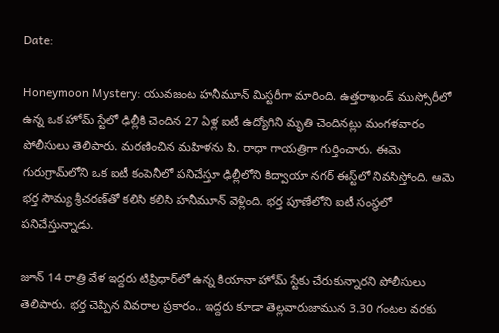Date:

Honeymoon Mystery: యువజంట హనీమూన్ మిస్టరీగా మారింది. ఉత్తరాఖండ్ ముస్సోరీలో ఉన్న ఒక హోమ్ స్టేలో ఢిల్లీకి చెందిన 27 ఏళ్ల ఐటీ ఉద్యోగిని మృతి చెందినట్లు మంగళవారం పోలీసులు తెలిపారు. మరణించిన మహిళను పి. రాధా గాయత్రిగా గుర్తించారు. ఈమె గురుగ్రామ్‌లోని ఒక ఐటీ కంపెనీలో పనిచేస్తూ ఢిల్లీలోని కిద్వాయా నగర్ ఈస్ట్‌లో నివసిస్తోంది. ఆమె భర్త సౌమ్య శ్రీచరణ్‌తో కలిసి కలిసి హనీమూన్ వెళ్లింది. భర్త పూణేలోని ఐటీ సంస్థలో పనిచేస్తున్నాడు.

జూన్ 14 రాత్రి వేళ ఇద్దరు టిప్రిధార్‌లో ఉన్న కియానా హోమ్ స్టేకు చేరుకున్నారని పోలీసులు తెలిపారు. భర్త చెప్పిన వివరాల ప్రకారం.. ఇద్దరు కూడా తెల్లవారుజామున 3.30 గంటల వరకు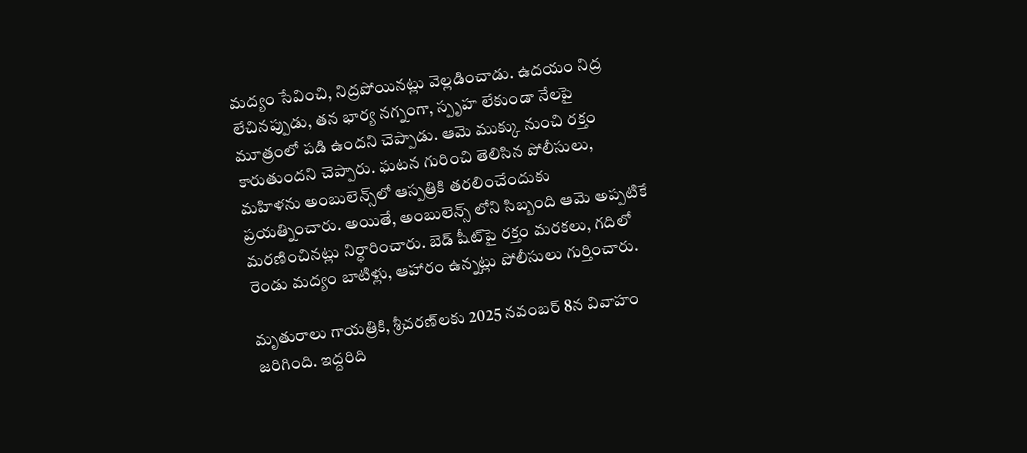మద్యం సేవించి, నిద్రపోయినట్లు వెల్లడించాడు. ఉదయం నిద్ర లేచినప్పుడు, తన భార్య నగ్నంగా, స్పృహ లేకుండా నేలపై మూత్రంలో పడి ఉందని చెప్పాడు. ఆమె ముక్కు నుంచి రక్తం కారుతుందని చెప్పారు. ఘటన గురించి తెలిసిన పోలీసులు, మహిళను అంబులెన్స్‌లో ఆస్పత్రికి తరలించేందుకు ప్రయత్నించారు. అయితే, అంబులెన్స్ లోని సిబ్బంది ఆమె అప్పటికే మరణించినట్లు నిర్ధారించారు. బెడ్ షీట్‌పై రక్తం మరకలు, గదిలో రెండు మద్యం బాటిళ్లు, ఆహారం ఉన్నట్లు పోలీసులు గుర్తించారు.

మృతురాలు గాయత్రికి, శ్రీచరణ్‌లకు 2025 నవంబర్ 8న వివాహం జరిగింది. ఇద్దరిది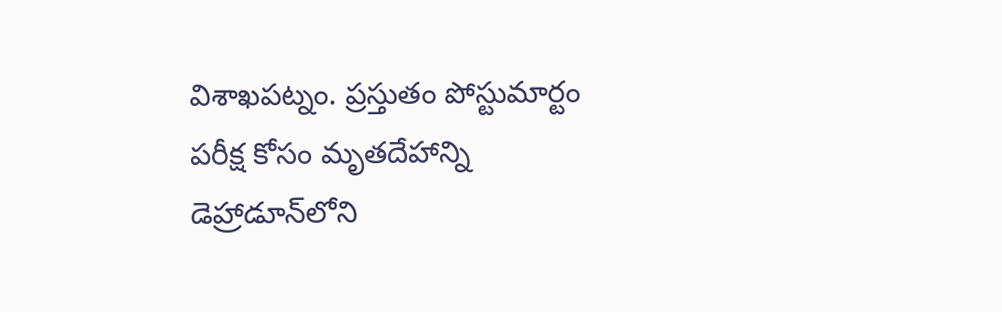విశాఖపట్నం. ప్రస్తుతం పోస్టుమార్టం పరీక్ష కోసం మృతదేహాన్ని డెహ్రాడూన్‌లోని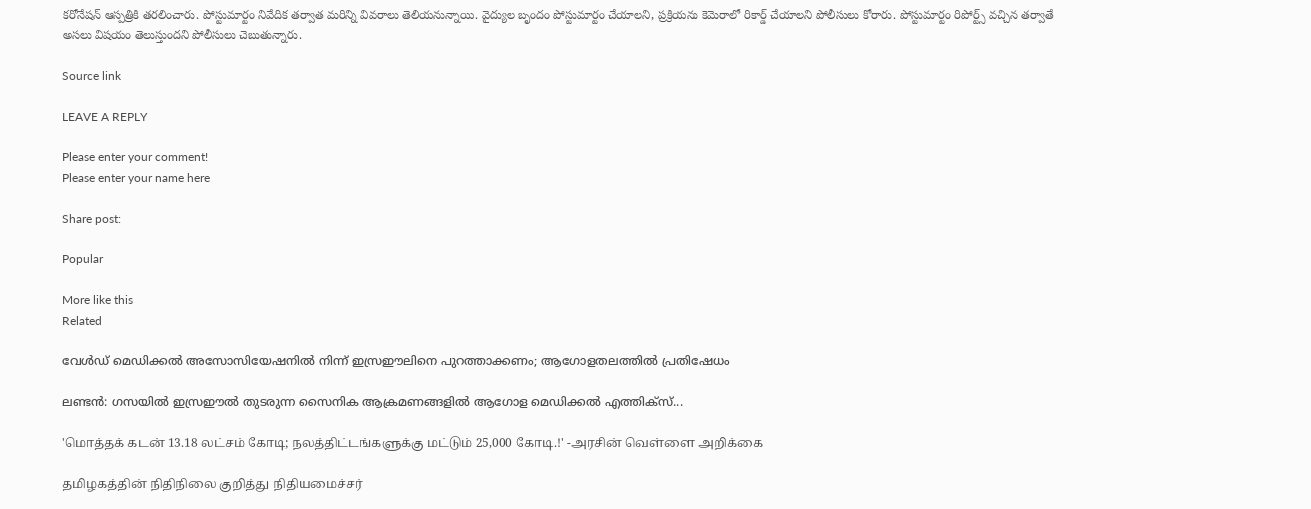కరోనేషన్ ఆస్పత్రికి తరలించారు. పోస్టుమార్టం నివేదిక తర్వాత మరిన్ని వివరాలు తెలియనున్నాయి. వైద్యుల బృందం పోస్టుమార్టం చేయాలని, ప్రక్రియను కెమెరాలో రికార్డ్ చేయాలని పోలీసులు కోరారు. పోస్టుమార్టం రిపోర్ట్స్ వచ్చిన తర్వాతే అసలు విషయం తెలుస్తుందని పోలీసులు చెబుతున్నారు.

Source link

LEAVE A REPLY

Please enter your comment!
Please enter your name here

Share post:

Popular

More like this
Related

വേള്‍ഡ് മെഡിക്കല്‍ അസോസിയേഷനില്‍ നിന്ന് ഇസ്രഈലിനെ പുറത്താക്കണം; ആഗോളതലത്തില്‍ പ്രതിഷേധം

ലണ്ടന്‍: ഗസയില്‍ ഇസ്രഈല്‍ തുടരുന്ന സൈനിക ആക്രമണങ്ങളില്‍ ആഗോള മെഡിക്കല്‍ എത്തിക്‌സ്...

'மொத்தக் கடன் 13.18 லட்சம் கோடி; நலத்திட்டங்களுக்கு மட்டும் 25,000 கோடி.!' -அரசின் வெள்ளை அறிக்கை

தமிழகத்தின் நிதிநிலை குறித்து நிதியமைச்சர்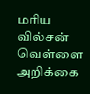மரிய வில்சன் வெள்ளை அறிக்கை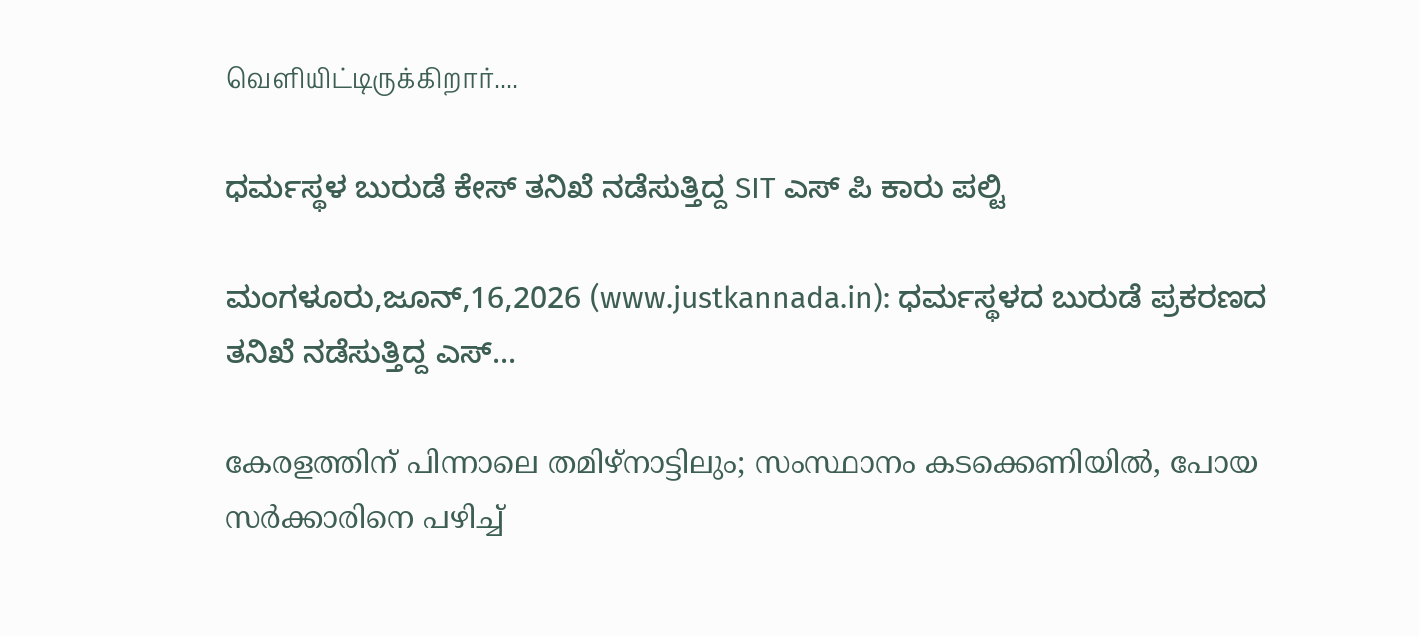வெளியிட்டிருக்கிறார்....

ಧರ್ಮಸ್ಥಳ ಬುರುಡೆ ಕೇಸ್ ತನಿಖೆ ನಡೆಸುತ್ತಿದ್ದ SIT ಎಸ್ ಪಿ ಕಾರು ಪಲ್ಟಿ

ಮಂಗಳೂರು,ಜೂನ್,16,2026 (www.justkannada.in): ಧರ್ಮಸ್ಥಳದ ಬುರುಡೆ ಪ್ರಕರಣದ ತನಿಖೆ ನಡೆಸುತ್ತಿದ್ದ ಎಸ್...

കേരളത്തിന് പിന്നാലെ തമിഴ്‌നാട്ടിലും; സംസ്ഥാനം കടക്കെണിയില്‍, പോയ സര്‍ക്കാരിനെ പഴിച്ച്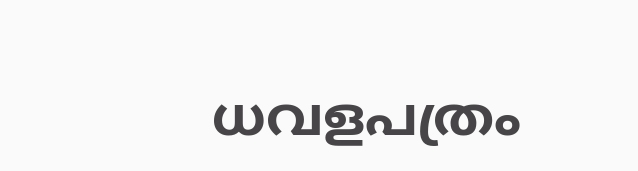ധവളപത്രം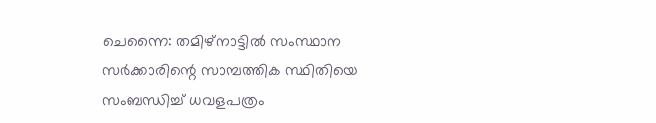ചെന്നൈ: തമിഴ്‌നാട്ടില്‍ സംസ്ഥാന സര്‍ക്കാരിന്റെ സാമ്പത്തിക സ്ഥിതിയെ സംബന്ധിച്ച് ധവളപത്രം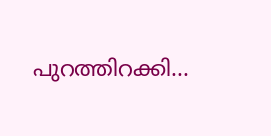പുറത്തിറക്കി...